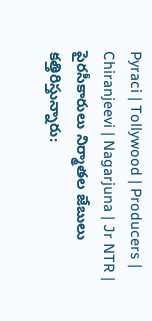Pyraci | Tollywood | Producers | Chiranjeevi | Nagarjuna | Jr NTR | పైరసీకారులు నిర్మాతల జేబులు కత్తిరిస్తున్నారు: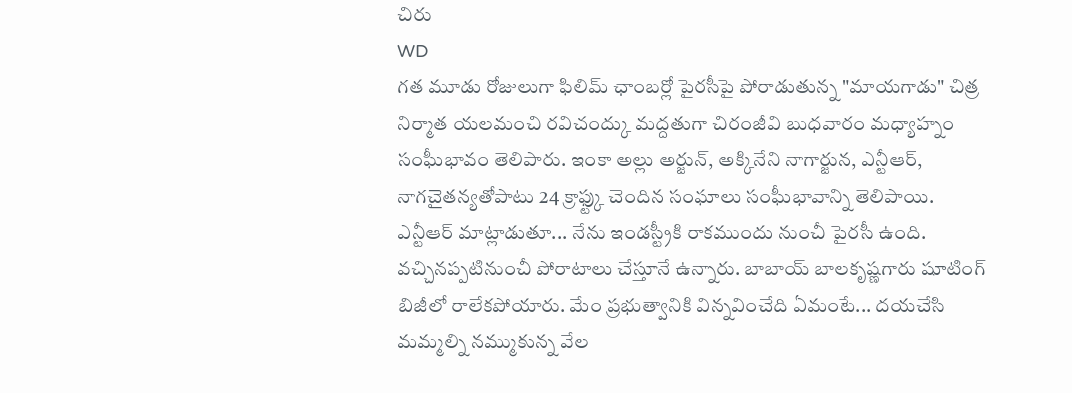చిరు
WD
గత మూడు రోజులుగా ఫిలిమ్ ఛాంబర్లో పైరసీపై పోరాడుతున్న "మాయగాడు" చిత్ర నిర్మాత యలమంచి రవిచంద్కు మద్దతుగా చిరంజీవి బుధవారం మధ్యాహ్నం సంఘీభావం తెలిపారు. ఇంకా అల్లు అర్జున్, అక్కినేని నాగార్జున, ఎన్టీఆర్, నాగచైతన్యతోపాటు 24 క్రాఫ్ట్కు చెందిన సంఘాలు సంఘీభావాన్ని తెలిపాయి.
ఎన్టీఆర్ మాట్లాడుతూ... నేను ఇండస్ట్రీకి రాకముందు నుంచీ పైరసీ ఉంది. వచ్చినప్పటినుంచీ పోరాటాలు చేస్తూనే ఉన్నారు. బాబాయ్ బాలకృష్ణగారు షూటింగ్ బిజీలో రాలేకపోయారు. మేం ప్రభుత్వానికి విన్నవించేది ఏమంటే... దయచేసి మమ్మల్ని నమ్ముకున్న వేల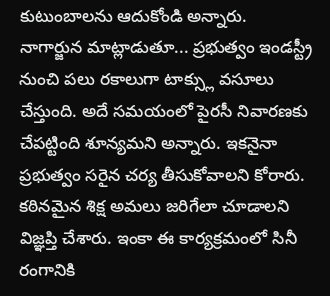కుటుంబాలను ఆదుకోండి అన్నారు.
నాగార్జున మాట్లాడుతూ... ప్రభుత్వం ఇండస్ట్రీ నుంచి పలు రకాలుగా టాక్స్లు వసూలు చేస్తుంది. అదే సమయంలో పైరసీ నివారణకు చేపట్టింది శూన్యమని అన్నారు. ఇకనైనా ప్రభుత్వం సరైన చర్య తీసుకోవాలని కోరారు. కఠినమైన శిక్ష అమలు జరిగేలా చూడాలని విజ్ఞప్తి చేశారు. ఇంకా ఈ కార్యక్రమంలో సినీ రంగానికి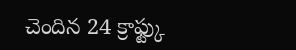చెందిన 24 క్రాఫ్ట్కు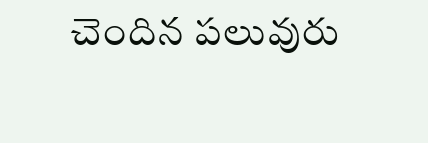చెందిన పలువురు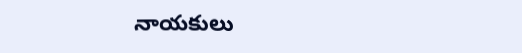నాయకులు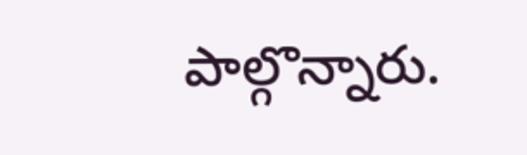పాల్గొన్నారు.